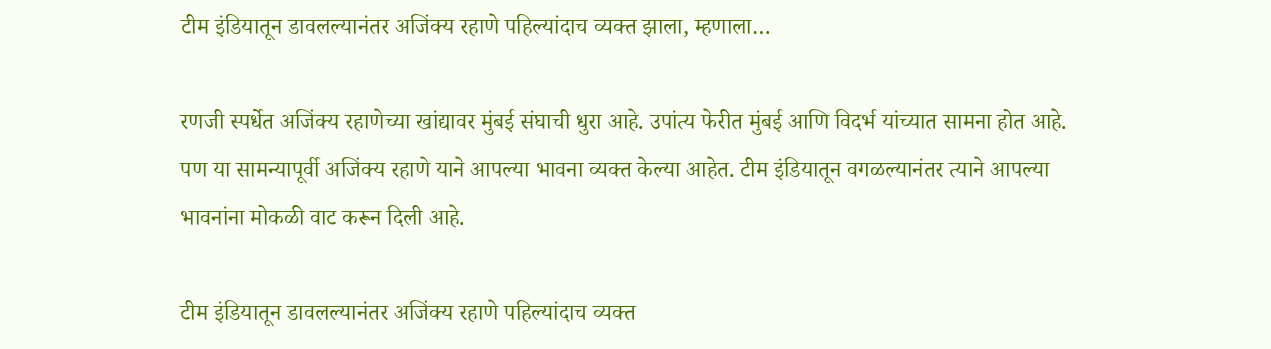टीम इंडियातून डावलल्यानंतर अजिंक्य रहाणे पहिल्यांदाच व्यक्त झाला, म्हणाला…

रणजी स्पर्धेत अजिंक्य रहाणेच्या खांद्यावर मुंबई संघाची धुरा आहे. उपांत्य फेरीत मुंबई आणि विदर्भ यांच्यात सामना होत आहे. पण या सामन्यापूर्वी अजिंक्य रहाणे याने आपल्या भावना व्यक्त केल्या आहेत. टीम इंडियातून वगळल्यानंतर त्याने आपल्या भावनांना मोकळी वाट करून दिली आहे.

टीम इंडियातून डावलल्यानंतर अजिंक्य रहाणे पहिल्यांदाच व्यक्त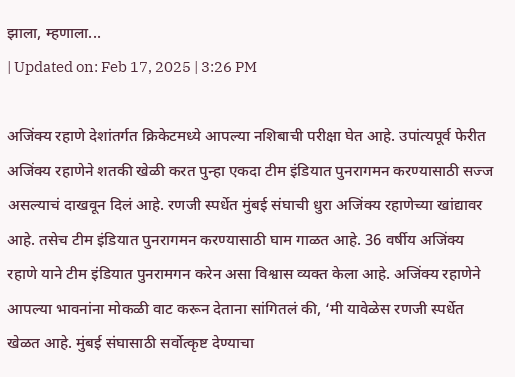झाला, म्हणाला...
| Updated on: Feb 17, 2025 | 3:26 PM

अजिंक्य रहाणे देशांतर्गत क्रिकेटमध्ये आपल्या नशिबाची परीक्षा घेत आहे. उपांत्यपूर्व फेरीत अजिंक्य रहाणेने शतकी खेळी करत पुन्हा एकदा टीम इंडियात पुनरागमन करण्यासाठी सज्ज असल्याचं दाखवून दिलं आहे. रणजी स्पर्धेत मुंबई संघाची धुरा अजिंक्य रहाणेच्या खांद्यावर आहे. तसेच टीम इंडियात पुनरागमन करण्यासाठी घाम गाळत आहे. 36 वर्षीय अजिंक्य रहाणे याने टीम इंडियात पुनरामगन करेन असा विश्वास व्यक्त केला आहे. अजिंक्य रहाणेने आपल्या भावनांना मोकळी वाट करून देताना सांगितलं की, ‘मी यावेळेस रणजी स्पर्धेत खेळत आहे. मुंबई संघासाठी सर्वोत्कृष्ट देण्याचा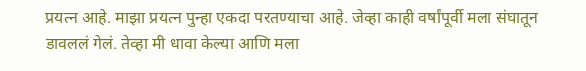प्रयत्न आहे. माझा प्रयत्न पुन्हा एकदा परतण्याचा आहे. जेव्हा काही वर्षांपूर्वी मला संघातून डावललं गेलं. तेव्हा मी धावा केल्या आणि मला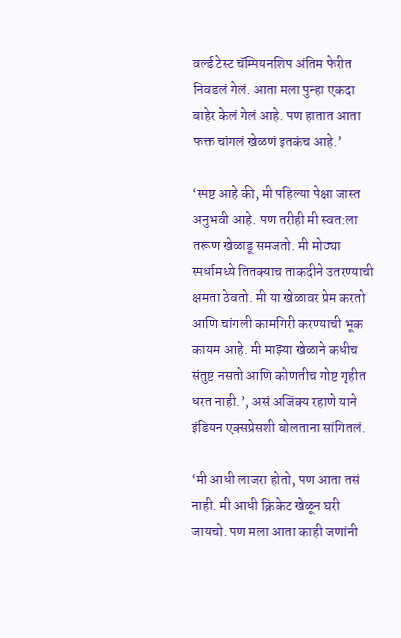वर्ल्ड टेस्ट चॅम्पियनशिप अंतिम फेरीत निवडलं गेलं. आता मला पुन्हा एकदा बाहेर केलं गेलं आहे. पण हातात आता फक्त चांगलं खेळणं इतकंच आहे.’

‘स्पष्ट आहे की, मी पहिल्या पेक्षा जास्त अनुभवी आहे. पण तरीही मी स्वत:ला तरूण खेळाडू समजतो. मी मोठ्या स्पर्धामध्ये तितक्याच ताकदीने उतरण्याची क्षमता ठेवतो. मी या खेळावर प्रेम करतो आणि चांगली कामगिरी करण्याची भूक कायम आहे. मी माझ्या खेळाने कधीच संतुष्ट नसतो आणि कोणतीच गोष्ट गृहीत धरत नाही.’, असं अजिंक्य रहाणे याने इंडियन एक्सप्रेसशी बोलताना सांगितलं.

‘मी आधी लाजरा होतो, पण आता तसं नाही. मी आधी क्रिकेट खेळून घरी जायचो. पण मला आता काही जणांनी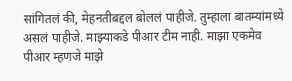सांगितलं की, मेहनतीबद्दल बोललं पाहीजे. तुम्हाला बातम्यांमध्ये असलं पाहीजे. माझ्याकडे पीआर टीम नाही. माझा एकमेव पीआर म्हणजे माझे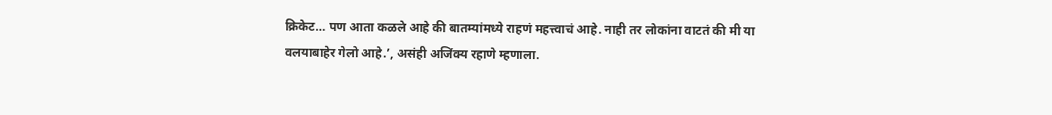क्रिकेट… पण आता कळले आहे की बातम्यांमध्ये राहणं महत्त्वाचं आहे. नाही तर लोकांना वाटतं की मी या वलयाबाहेर गेलो आहे.’, असंही अजिंक्य रहाणे म्हणाला.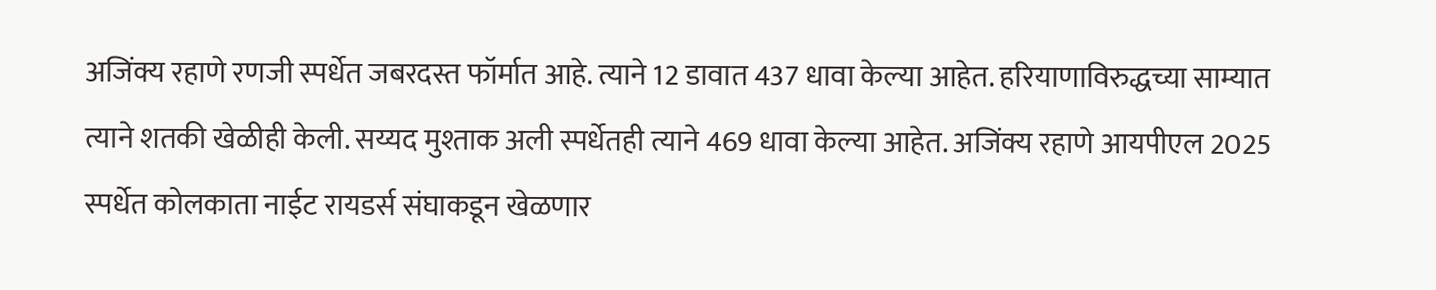अजिंक्य रहाणे रणजी स्पर्धेत जबरदस्त फॉर्मात आहे. त्याने 12 डावात 437 धावा केल्या आहेत. हरियाणाविरुद्धच्या साम्यात त्याने शतकी खेळीही केली. सय्यद मुश्ताक अली स्पर्धेतही त्याने 469 धावा केल्या आहेत. अजिंक्य रहाणे आयपीएल 2025 स्पर्धेत कोलकाता नाईट रायडर्स संघाकडून खेळणार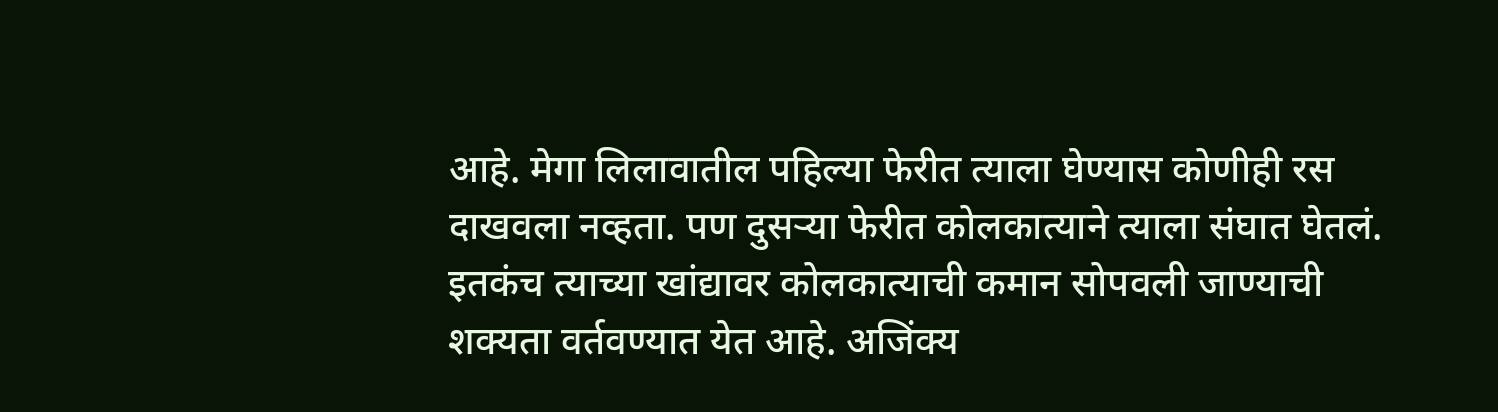आहे. मेगा लिलावातील पहिल्या फेरीत त्याला घेण्यास कोणीही रस दाखवला नव्हता. पण दुसऱ्या फेरीत कोलकात्याने त्याला संघात घेतलं. इतकंच त्याच्या खांद्यावर कोलकात्याची कमान सोपवली जाण्याची शक्यता वर्तवण्यात येत आहे. अजिंक्य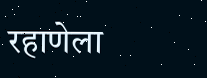रहाणेला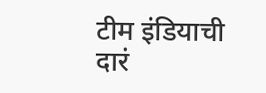टीम इंडियाची दारं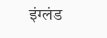इंग्लंड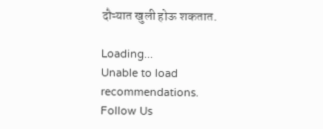दौऱ्यात खुली होऊ शकतात.

Loading...
Unable to load recommendations.
Follow Us